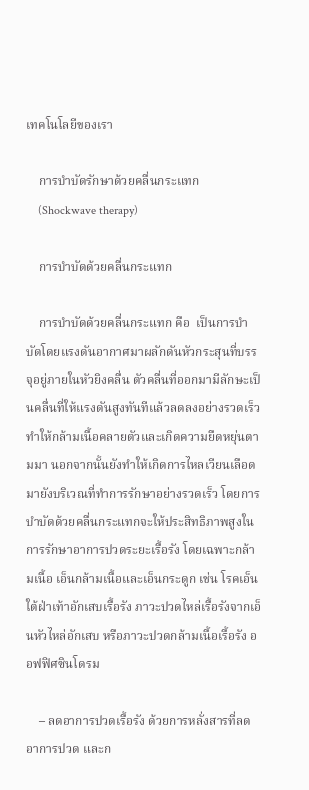เทคโนโลยีของเรา

    การบำบัดรักษาด้วยคลื่นกระแทก
    (Shockwave therapy)

    การบำบัดด้วยคลื่นกระแทก

    การบำบัดด้วยคลื่นกระแทก คือ  เป็นการบำบัดโดยแรงดันอากาศมาผลักดันหัวกระสุนที่บรรจุอยู่ภายในหัวยิงคลื่น ตัวคลื่นที่ออกมามีลักษะเป็นคลื่นที่ให้แรงดันสูงทันทีแล้วลดลงอย่างรวดเร็ว ทำให้กล้ามเนื้อคลายตัวและเกิดความยืดหยุ่นตามมา นอกจากนั้นยังทำให้เกิดการไหลเวียนเลือดมายังบริเวณที่ทำการรักษาอย่างรวดเร็ว โดยการบำบัดด้วยคลื่นกระแทกจะให้ประสิทธิภาพสูงในการรักษาอาการปวดระยะเรื้อรัง โดยเฉพาะกล้ามเนื้อ เอ็นกล้ามเนื้อและเอ็นกระดูก เช่น โรคเอ็นใต้ฝ่าเท้าอักเสบเรื้อรัง ภาวะปวดไหล่เรื้อรังจากเอ็นหัวไหล่อักเสบ หรือภาวะปวดกล้ามเนื้อเรื้อรัง ออฟฟิศซินโดรม

    – ลดอาการปวดเรื้อรัง ด้วยการหลั่งสารที่ลดอาการปวด และก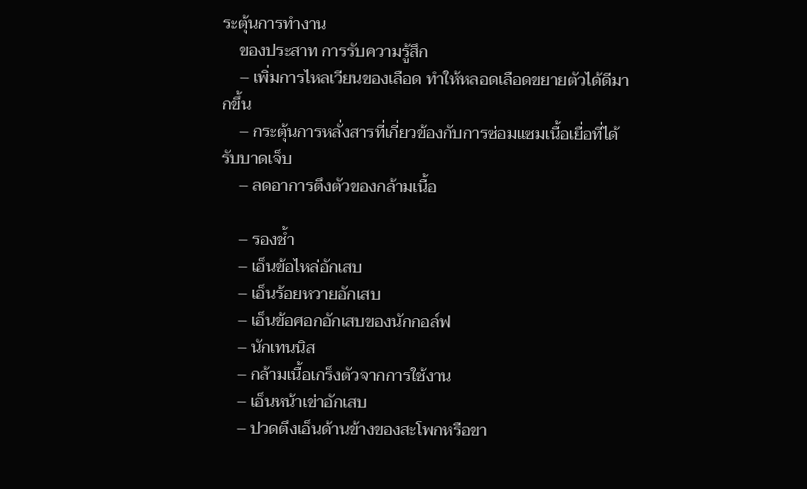ระตุ้นการทำงาน
    ของประสาท การรับความรู้สึก
    – เพิ่มการไหลเวียนของเลือด ทำให้หลอดเลือดขยายตัวได้ดีมากขึ้น
    – กระตุ้นการหลั่งสารที่เกี่ยวข้องกับการซ่อมแซมเนื้อเยื่อที่ได้รับบาดเจ็บ
    – ลดอาการตึงตัวของกล้ามเนื้อ

    – รองช้ำ
    – เอ็นข้อไหล่อักเสบ
    – เอ็นร้อยหวายอักเสบ
    – เอ็นข้อศอกอักเสบของนักกอล์ฟ
    – นักเทนนิส
    – กล้ามเนื้อเกร็งตัวจากการใช้งาน
    – เอ็นหน้าเข่าอักเสบ
    – ปวดตึงเอ็นด้านข้างของสะโพกหรือขา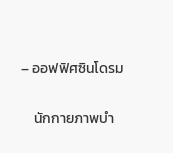– ออฟฟิศซินโดรม

    นักกายภาพบำ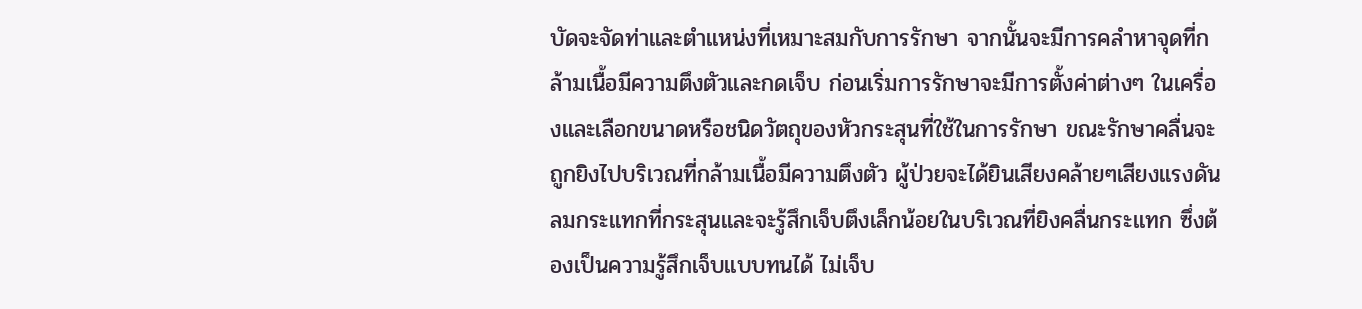บัดจะจัดท่าและตำแหน่งที่เหมาะสมกับการรักษา จากนั้นจะมีการคลำหาจุดที่กล้ามเนื้อมีความตึงตัวและกดเจ็บ ก่อนเริ่มการรักษาจะมีการตั้งค่าต่างๆ ในเครื่องและเลือกขนาดหรือชนิดวัตถุของหัวกระสุนที่ใช้ในการรักษา ขณะรักษาคลื่นจะถูกยิงไปบริเวณที่กล้ามเนื้อมีความตึงตัว ผู้ป่วยจะได้ยินเสียงคล้ายๆเสียงแรงดันลมกระแทกที่กระสุนและจะรู้สึกเจ็บตึงเล็กน้อยในบริเวณที่ยิงคลื่นกระแทก ซึ่งต้องเป็นความรู้สึกเจ็บแบบทนได้ ไม่เจ็บ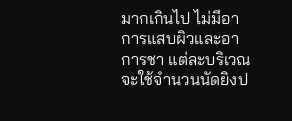มากเกินไป ไม่มีอาการแสบผิวและอาการชา แต่ละบริเวณจะใช้จำนวนนัดยิงป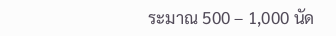ระมาณ 500 – 1,000 นัด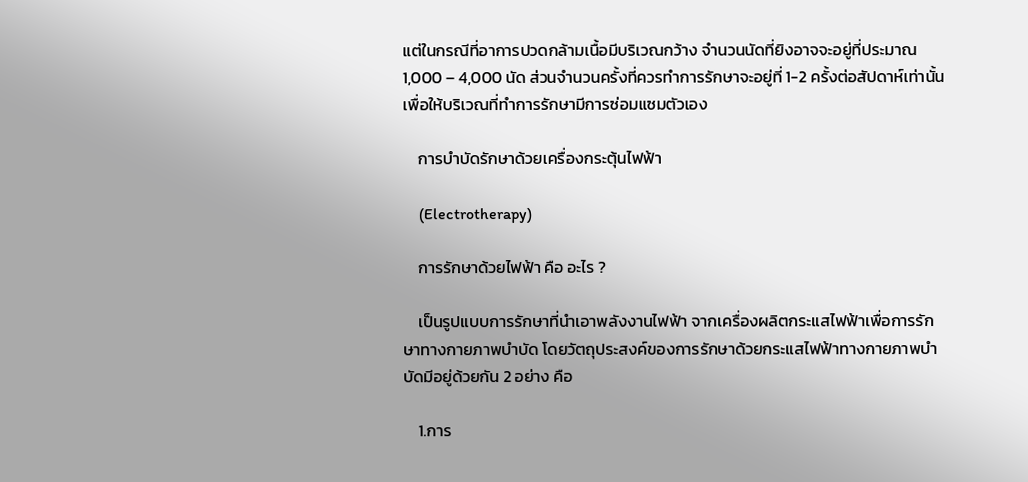แต่ในกรณีที่อาการปวดกล้ามเนื้อมีบริเวณกว้าง จำนวนนัดที่ยิงอาจจะอยู่ที่ประมาณ 1,000 – 4,000 นัด ส่วนจำนวนครั้งที่ควรทำการรักษาจะอยู่ที่ 1-2 ครั้งต่อสัปดาห์เท่านั้น เพื่อให้บริเวณที่ทำการรักษามีการซ่อมแซมตัวเอง

    การบำบัดรักษาด้วยเครื่องกระตุ้นไฟฟ้า

    (Electrotherapy)

    การรักษาด้วยไฟฟ้า คือ อะไร ?

    เป็นรูปแบบการรักษาที่นำเอาพลังงานไฟฟ้า จากเครื่องผลิตกระแสไฟฟ้าเพื่อการรักษาทางกายภาพบำบัด โดยวัตถุประสงค์ของการรักษาด้วยกระแสไฟฟ้าทางกายภาพบำบัดมีอยู่ด้วยกัน 2 อย่าง คือ

    1.การ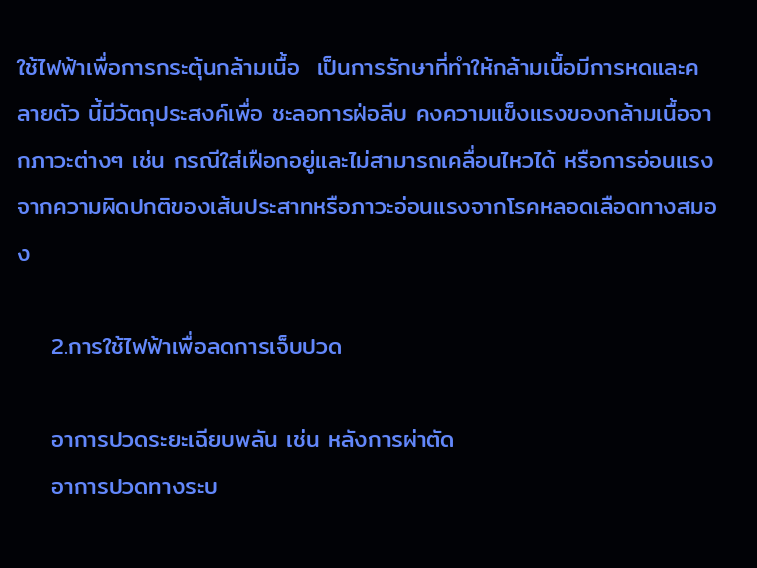ใช้ไฟฟ้าเพื่อการกระตุ้นกล้ามเนื้อ  เป็นการรักษาที่ทำให้กล้ามเนื้อมีการหดและคลายตัว นี้มีวัตถุประสงค์เพื่อ ชะลอการฝ่อลีบ คงความแข็งแรงของกล้ามเนื้อจากภาวะต่างๆ เช่น กรณีใส่เฝือกอยู่และไม่สามารถเคลื่อนไหวได้ หรือการอ่อนแรงจากความผิดปกติของเส้นประสาทหรือภาวะอ่อนแรงจากโรคหลอดเลือดทางสมอง

    2.การใช้ไฟฟ้าเพื่อลดการเจ็บปวด

    อาการปวดระยะเฉียบพลัน เช่น หลังการผ่าตัด
    อาการปวดทางระบ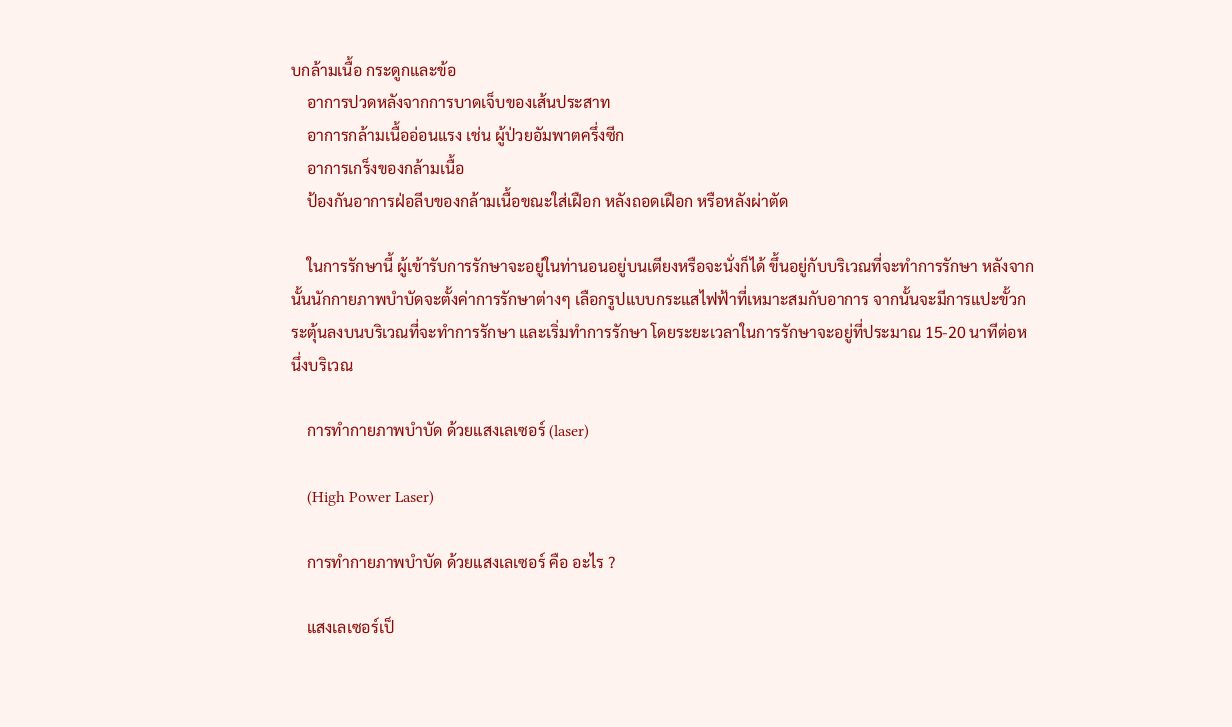บกล้ามเนื้อ กระดูกและข้อ
    อาการปวดหลังจากการบาดเจ็บของเส้นประสาท
    อาการกล้ามเนื้ออ่อนแรง เช่น ผู้ป่วยอัมพาตครึ่งซีก
    อาการเกร็งของกล้ามเนื้อ
    ป้องกันอาการฝ่อลีบของกล้ามเนื้อขณะใส่เฝือก หลังถอดเฝือก หรือหลังผ่าตัด

    ในการรักษานี้ ผู้เข้ารับการรักษาจะอยู่ในท่านอนอยู่บนเตียงหรือจะนั่งก็ได้ ขึ้นอยู่กับบริเวณที่จะทำการรักษา หลังจากนั้นนักกายภาพบำบัดจะตั้งค่าการรักษาต่างๆ เลือกรูปแบบกระแสไฟฟ้าที่เหมาะสมกับอาการ จากนั้นจะมีการแปะขั้วกระตุ้นลงบนบริเวณที่จะทำการรักษา และเริ่มทำการรักษา โดยระยะเวลาในการรักษาจะอยู่ที่ประมาณ 15-20 นาทีต่อหนึ่งบริเวณ

    การทำกายภาพบำบัด ด้วยแสงเลเซอร์ (laser)

    (High Power Laser)

    การทำกายภาพบำบัด ด้วยแสงเลเซอร์ คือ อะไร ?

    แสงเลเซอร์เป็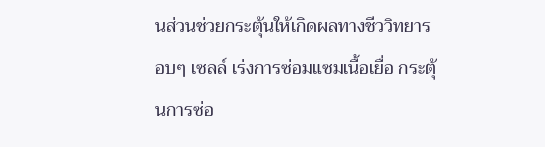นส่วนช่วยกระตุ้นให้เกิดผลทางชีววิทยารอบๆ เซลล์ เร่งการซ่อมแซมเนื้อเยื่อ กระตุ้นการซ่อ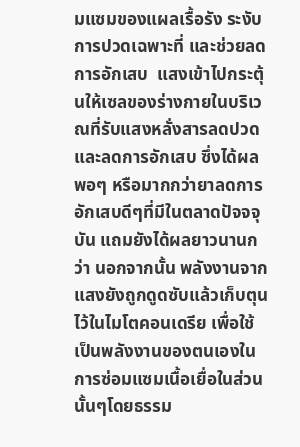มแซมของแผลเรื้อรัง ระงับการปวดเฉพาะที่ และช่วยลดการอักเสบ  แสงเข้าไปกระตุ้นให้เซลของร่างกายในบริเวณที่รับแสงหลั่งสารลดปวดและลดการอักเสบ ซึ่งได้ผลพอๆ หรือมากกว่ายาลดการอักเสบดีๆที่มีในตลาดปัจจจุบัน แถมยังได้ผลยาวนานกว่า นอกจากนั้น พลังงานจากแสงยังถูกดูดซับแล้วเก็บตุนไว้ในไมโตคอนเดรีย เพื่อใช้เป็นพลังงานของตนเองในการซ่อมแซมเนื้อเยื่อในส่วนนั้นๆโดยธรรม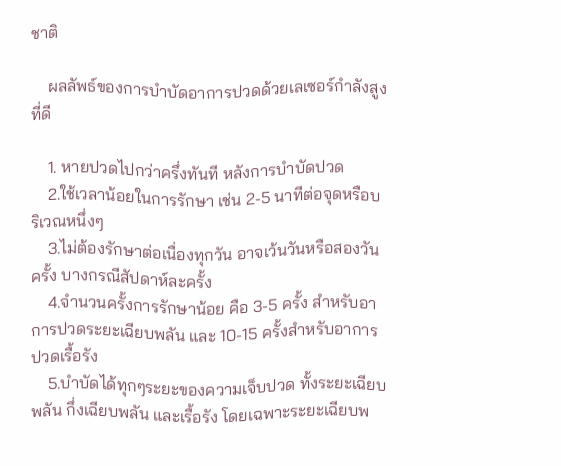ชาติ

    ผลลัพธ์ของการบำบัดอาการปวดด้วยเลเซอร์กำลังสูงที่ดี

    1. หายปวดไปกว่าครึ่งทันที หลังการบำบัดปวด
    2.ใช้เวลาน้อยในการรักษา เช่น 2-5 นาทีต่อจุดหรือบริเวณหนึ่งๆ
    3.ไม่ต้องรักษาต่อเนื่องทุกวัน อาจเว้นวันหรือสองวันครั้ง บางกรณีสัปดาห์ละครั้ง
    4.จำนวนครั้งการรักษาน้อย คือ 3-5 ครั้ง สำหรับอาการปวดระยะเฉียบพลัน และ 10-15 ครั้งสำหรับอาการปวดเรื้อรัง
    5.บำบัดได้ทุกๆระยะของความเจ็บปวด ทั้งระยะเฉียบพลัน กึ่งเฉียบพลัน และเรื้อรัง โดยเฉพาะระยะเฉียบพ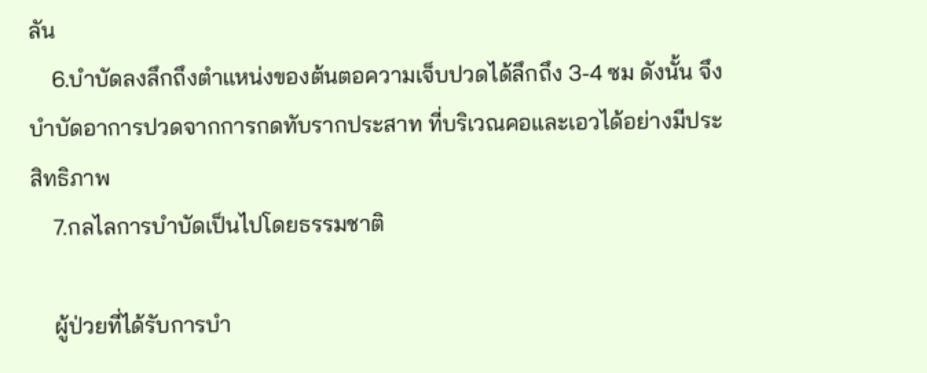ลัน
    6.บำบัดลงลึกถึงตำแหน่งของต้นตอความเจ็บปวดได้ลึกถึง 3-4 ซม ดังนั้น จึงบำบัดอาการปวดจากการกดทับรากประสาท ที่บริเวณคอและเอวได้อย่างมีประสิทธิภาพ
    7.กลไลการบำบัดเป็นไปโดยธรรมชาติ

    ผู้ป่วยที่ได้รับการบำ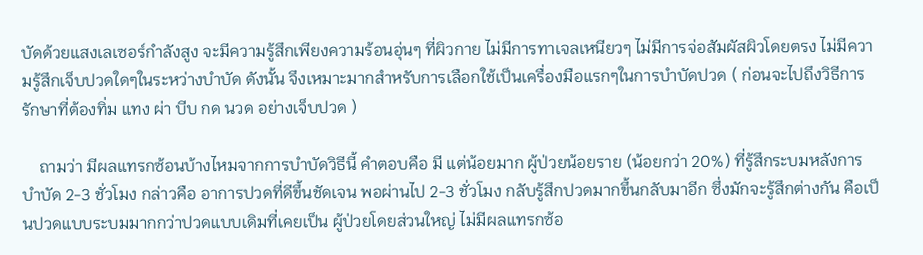บัดด้วยแสงเลเซอร์กำลังสูง จะมีความรู้สึกเพียงความร้อนอุ่นๆ ที่ผิวกาย ไม่มีการทาเจลเหนียวๆ ไม่มีการจ่อสัมผัสผิวโดยตรง ไม่มีความรู้สึกเจ็บปวดใดๆในระหว่างบำบัด ดังนั้น จึงเหมาะมากสำหรับการเลือกใช้เป็นเครื่องมือแรกๆในการบำบัดปวด ( ก่อนจะไปถึงวิธีการรักษาที่ต้องทิ่ม แทง ผ่า บีบ กด นวด อย่างเจ็บปวด )

    ถามว่า มีผลแทรกซ้อนบ้างไหมจากการบำบัดวิธีนี้ คำตอบคือ มี แต่น้อยมาก ผู้ป่วยน้อยราย (น้อยกว่า 20%) ที่รู้สึกระบมหลังการบำบัด 2-3 ชั่วโมง กล่าวคือ อาการปวดที่ดีขึ้นชัดเจน พอผ่านไป 2-3 ชั่วโมง กลับรู้สึกปวดมากขึ้นกลับมาอีก ซึ่งมักจะรู้สึกต่างกัน คือเป็นปวดแบบระบมมากกว่าปวดแบบเดิมที่เคยเป็น ผู้ป่วยโดยส่วนใหญ่ ไม่มีผลแทรกซ้อ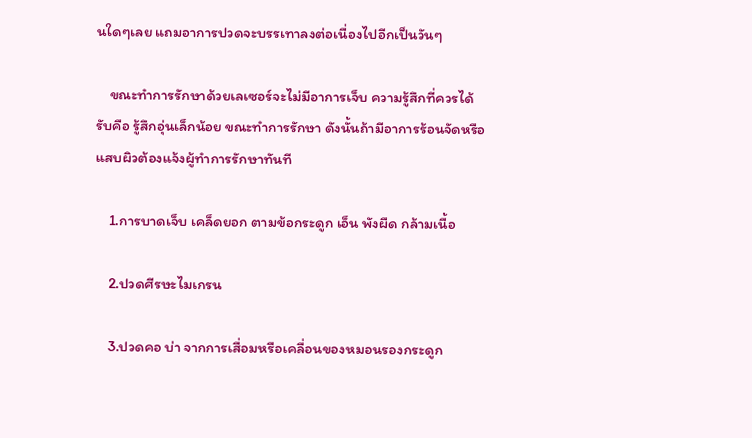นใดๆเลย แถมอาการปวดจะบรรเทาลงต่อเนื่องไปอีกเป็นวันๆ

    ขณะทำการรักษาด้วยเลเซอร์จะไม่มีอาการเจ็บ ความรู้สึกที่ควรได้รับคือ รู้สึกอุ่นเล็กน้อย ขณะทำการรักษา ดังนั้นถ้ามีอาการร้อนจัดหรือแสบผิวต้องแจ้งผู้ทำการรักษาทันที

    1.การบาดเจ็บ เคล็ดยอก ตามข้อกระดูก เอ็น พังผืด กล้ามเนื้อ

    2.ปวดศีรษะไมเกรน

    3.ปวดคอ บ่า จากการเสื่อมหรือเคลื่อนของหมอนรองกระดูก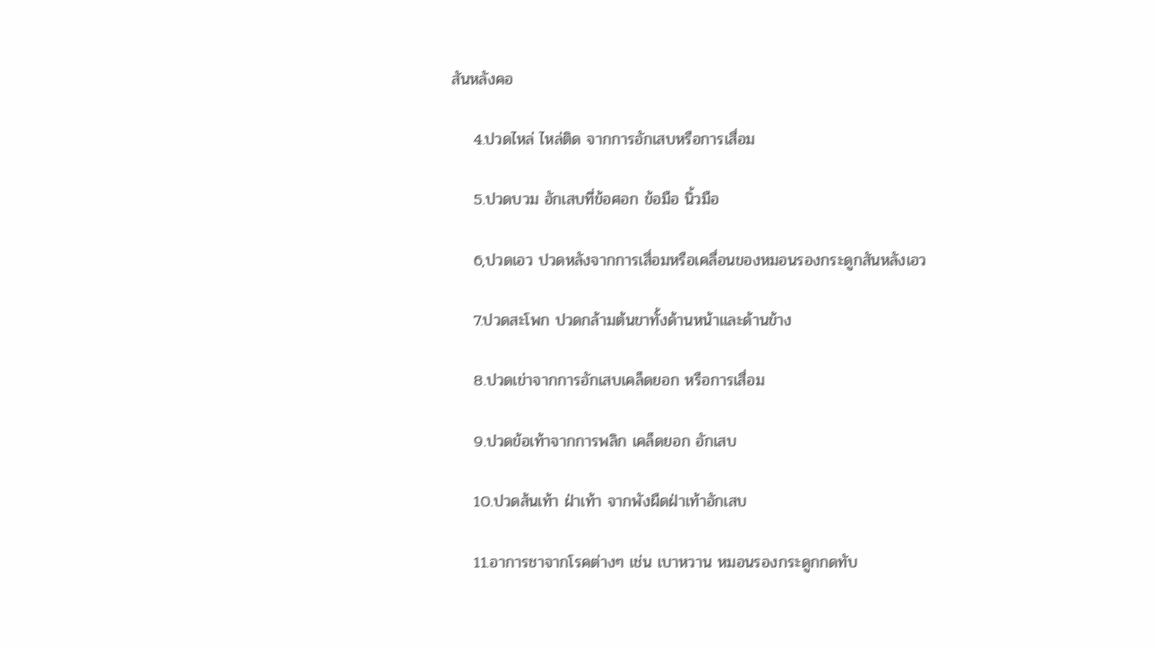สันหลังคอ

    4.ปวดไหล่ ไหล่ติด จากการอักเสบหรือการเสื่อม

    5.ปวดบวม อักเสบที่ข้อศอก ข้อมือ นิ้วมือ

    6,ปวดเอว ปวดหลังจากการเสื่อมหรือเคลื่อนของหมอนรองกระดูกสันหลังเอว

    7.ปวดสะโพก ปวดกล้ามต้นขาทั้งด้านหน้าและด้านข้าง

    8.ปวดเข่าจากการอักเสบเคล็ดยอก หรือการเสื่อม

    9.ปวดข้อเท้าจากการพลิก เคล็ดยอก อักเสบ

    10.ปวดส้นเท้า ฝ่าเท้า จากพังผืดฝ่าเท้าอักเสบ

    11.อาการชาจากโรคต่างๆ เช่น เบาหวาน หมอนรองกระดูกกดทับ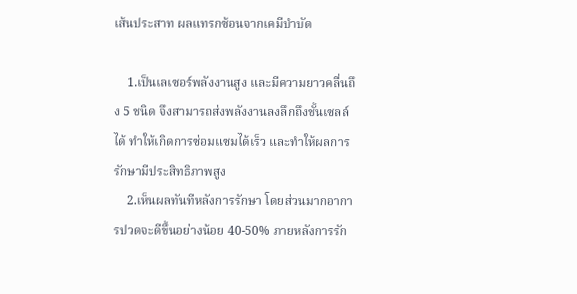เส้นประสาท ผลแทรกซ้อนจากเคมีบำบัด

    1.เป็นเลเซอร์พลังงานสูง และมีความยาวคลื่นถึง 5 ชนิด จึงสามารถส่งพลังงานลงลึกถึงชั้นเซลล์ได้ ทำให้เกิดการซ่อมแซมได้เร็ว และทำให้ผลการรักษามีประสิทธิภาพสูง
    2.เห็นผลทันทีหลังการรักษา โดยส่วนมากอาการปวดจะดีขึ้นอย่างน้อย 40-50% ภายหลังการรัก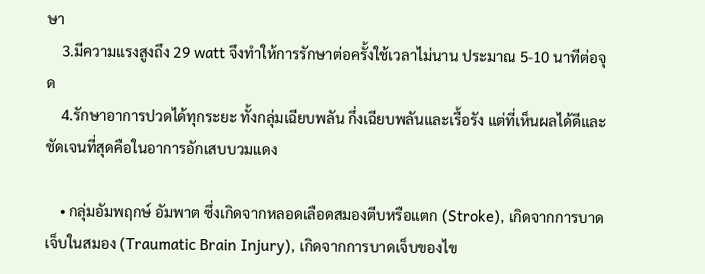ษา
    3.มีความแรงสูงถึง 29 watt จึงทำให้การรักษาต่อครั้งใช้เวลาไม่นาน ประมาณ 5-10 นาทีต่อจุด
    4.รักษาอาการปวดได้ทุกระยะ ทั้งกลุ่มเฉียบพลัน กึ่งเฉียบพลันและเรื้อรัง แต่ที่เห็นผลได้ดีและชัดเจนที่สุดคือในอาการอักเสบบวมแดง

    • กลุ่มอัมพฤกษ์ อัมพาต ซึ่งเกิดจากหลอดเลือดสมองตีบหรือแตก (Stroke), เกิดจากการบาดเจ็บในสมอง (Traumatic Brain Injury), เกิดจากการบาดเจ็บของไข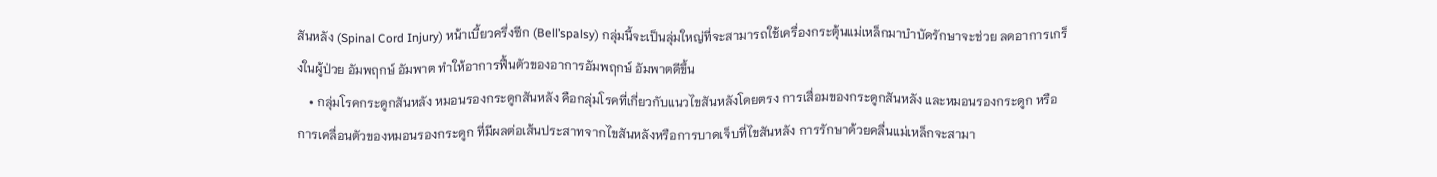สันหลัง (Spinal Cord Injury) หน้าเบี้ยวครึ่งซีก (Bell’spalsy) กลุ่มนี้จะเป็นลุ่มใหญ่ที่จะสามารถใช้เครื่องกระตุ้นแม่เหล็กมาบำบัดรักษาจะช่วย ลดอาการเกร็งในผู้ป่วย อัมพฤกษ์ อัมพาต ทำให้อาการฟื้นตัวของอาการอัมพฤกษ์ อัมพาตดีขึ้น
    • กลุ่มโรคกระดูกสันหลัง หมอนรองกระดูกสันหลัง คือกลุ่มโรคที่เกี่ยวกับแนวไขสันหลังโดยตรง การเสื่อมของกระดูกสันหลัง และหมอนรองกระดูก หรือการเคลื่อนตัวของหมอนรองกระดูก ที่มีผลต่อเส้นประสาทจากไขสันหลังหรือการบาดเจ็บที่ไขสันหลัง การรักษาด้วยคลื่นแม่เหล็กจะสามา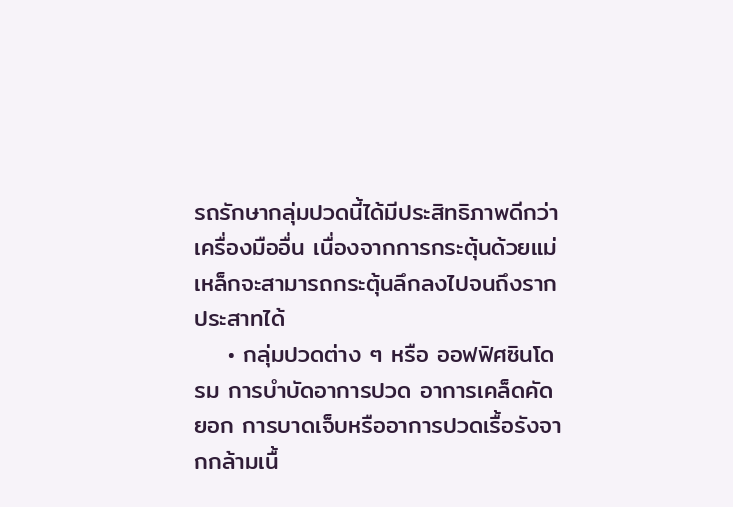รถรักษากลุ่มปวดนี้ได้มีประสิทธิภาพดีกว่าเครื่องมืออื่น เนื่องจากการกระตุ้นด้วยแม่เหล็กจะสามารถกระตุ้นลึกลงไปจนถึงรากประสาทได้
    • กลุ่มปวดต่าง ๆ หรือ ออฟฟิศซินโดรม การบำบัดอาการปวด อาการเคล็ดคัดยอก การบาดเจ็บหรืออาการปวดเรื้อรังจากกล้ามเนื้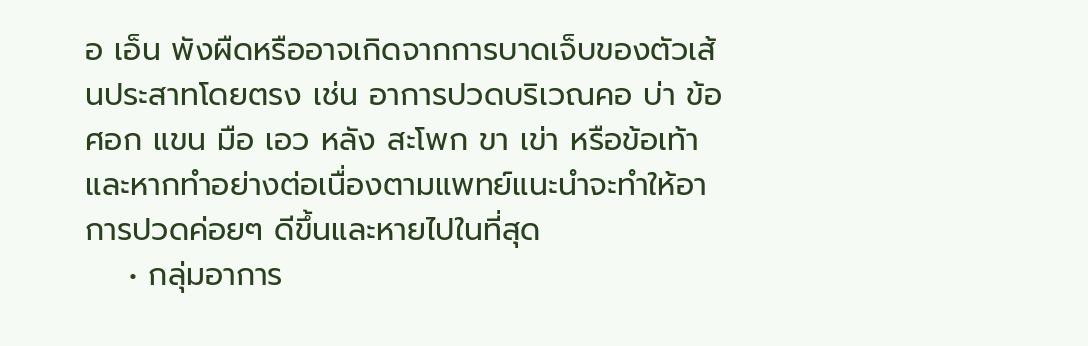อ เอ็น พังผืดหรืออาจเกิดจากการบาดเจ็บของตัวเส้นประสาทโดยตรง เช่น อาการปวดบริเวณคอ บ่า ข้อศอก แขน มือ เอว หลัง สะโพก ขา เข่า หรือข้อเท้า และหากทำอย่างต่อเนื่องตามแพทย์แนะนำจะทำให้อาการปวดค่อยๆ ดีขึ้นและหายไปในที่สุด
    • กลุ่มอาการ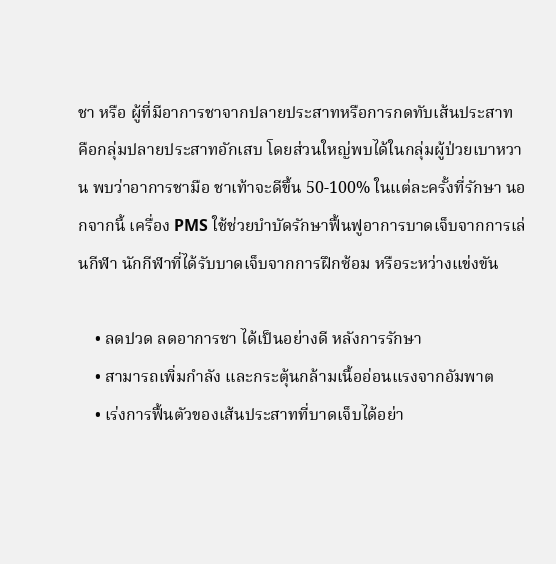ชา หรือ ผู้ที่มีอาการชาจากปลายประสาทหรือการกดทับเส้นประสาท คือกลุ่มปลายประสาทอักเสบ โดยส่วนใหญ่พบได้ในกลุ่มผู้ป่วยเบาหวาน พบว่าอาการชามือ ชาเท้าจะดีขึ้น 50-100% ในแต่ละครั้งที่รักษา นอกจากนี้ เครื่อง PMS ใช้ช่วยบำบัดรักษาฟื้นฟูอาการบาดเจ็บจากการเล่นกีฬา นักกีฬาที่ได้รับบาดเจ็บจากการฝึกซ้อม หรือระหว่างแข่งขัน

    • ลดปวด ลดอาการชา ได้เป็นอย่างดี หลังการรักษา
    • สามารถเพิ่มกำลัง และกระตุ้นกล้ามเนื้ออ่อนแรงจากอัมพาต
    • เร่งการฟื้นตัวของเส้นประสาทที่บาดเจ็บได้อย่า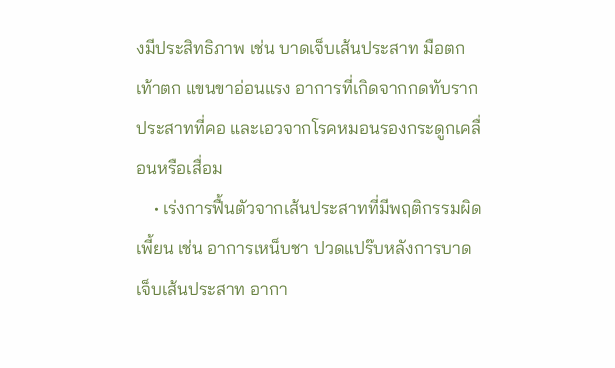งมีประสิทธิภาพ เช่น บาดเจ็บเส้นประสาท มือตก เท้าตก แขนขาอ่อนแรง อาการที่เกิดจากกดทับรากประสาทที่คอ และเอวจากโรคหมอนรองกระดูกเคลื่อนหรือเสื่อม
    • เร่งการฟื้นตัวจากเส้นประสาทที่มีพฤติกรรมผิดเพี้ยน เช่น อาการเหน็บชา ปวดแปร๊บหลังการบาดเจ็บเส้นประสาท อากา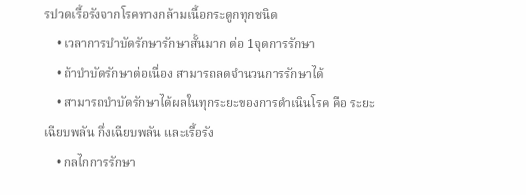รปวดเรื้อรังจากโรคทางกล้ามเนื้อกระดูกทุกชนิด
    • เวลาการบำบัดรักษารักษาสั้นมาก ต่อ 1จุดการรักษา
    • ถ้าบำบัดรักษาต่อเนื่อง สามารถลดจำนวนการรักษาได้
    • สามารถบำบัดรักษาได้ผลในทุกระยะของการดำเนินโรค คือ ระยะเฉียบพลัน กึ่งเฉียบพลัน และเรื้อรัง
    • กลไกการรักษา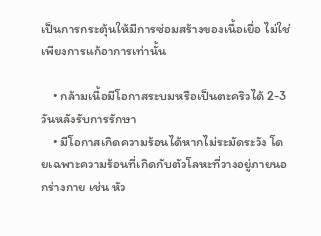เป็นการกระตุ้นให้มีการซ่อมสร้างของเนื้อเยื่อ ไม่ใช่เพียงการแก้อาการเท่านั้น

    • กล้ามเนื้อมีโอกาสระบมหรือเป็นตะคริวได้ 2-3 วันหลังรับการรักษา
    • มีโอกาสเกิดความร้อนได้หากไม่ระมัดระวัง โดยเฉพาะความร้อนที่เกิดกับตัวโลหะที่วางอยู่ภายนอกร่างกาย เช่น หัว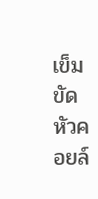เข็มขัด หัวคอยล์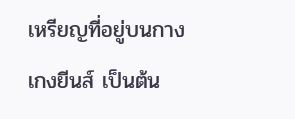เหรียญที่อยู่บนกางเกงยีนส์ เป็นต้น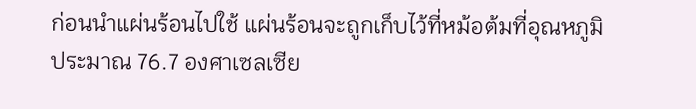ก่อนนำแผ่นร้อนไปใช้ แผ่นร้อนจะถูกเก็บไว้ที่หม้อต้มที่อุณหภูมิประมาณ 76.7 องศาเซลเซีย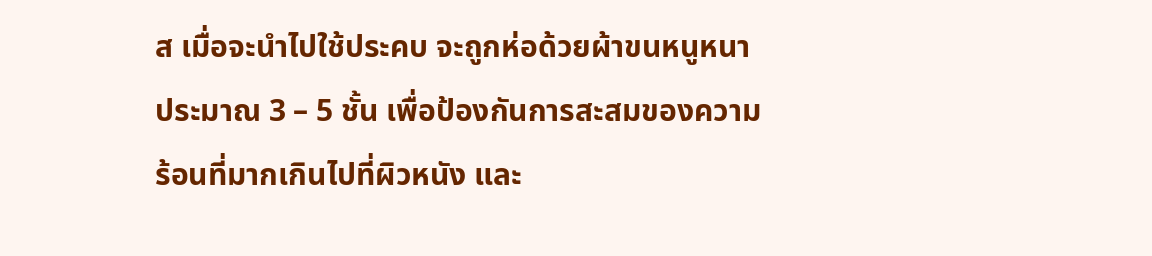ส เมื่อจะนำไปใช้ประคบ จะถูกห่อด้วยผ้าขนหนูหนาประมาณ 3 – 5 ชั้น เพื่อป้องกันการสะสมของความร้อนที่มากเกินไปที่ผิวหนัง และ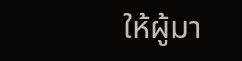ให้ผู้มา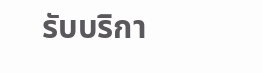รับบริกา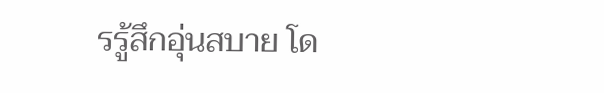รรู้สึกอุ่นสบาย โด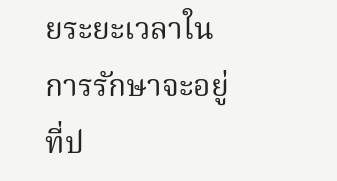ยระยะเวลาในการรักษาจะอยู่ที่ป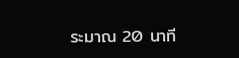ระมาณ 20 นาที